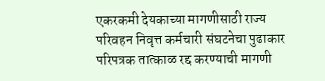एकरकमी देयकाच्या मागणीसाठी राज्य परिवहन निवृत्त कर्मचारी संघटनेचा पुढाकार
परिपत्रक तात्काळ रद्द करण्याची मागणी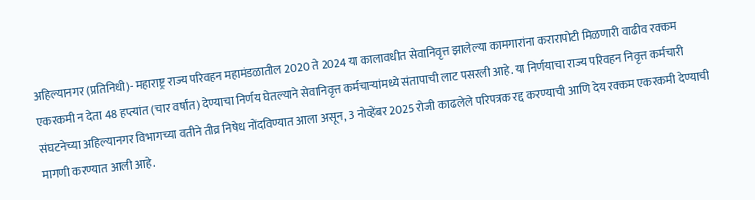अहिल्यानगर (प्रतिनिधी)- महाराष्ट्र राज्य परिवहन महामंडळातील 2020 ते 2024 या कालावधीत सेवानिवृत्त झालेल्या कामगारांना करारापोटी मिळणारी वाढीव रक्कम एकरकमी न देता 48 हप्त्यांत (चार वर्षांत) देण्याचा निर्णय घेतल्याने सेवानिवृत्त कर्मचाऱ्यांमध्ये संतापाची लाट पसरली आहे. या निर्णयाचा राज्य परिवहन निवृत्त कर्मचारी संघटनेच्या अहिल्यानगर विभागच्या वतीने तीव्र निषेध नोंदविण्यात आला असून, 3 नोव्हेंबर 2025 रोजी काढलेले परिपत्रक रद्द करण्याची आणि देय रक्कम एकरकमी देण्याची मागणी करण्यात आली आहे.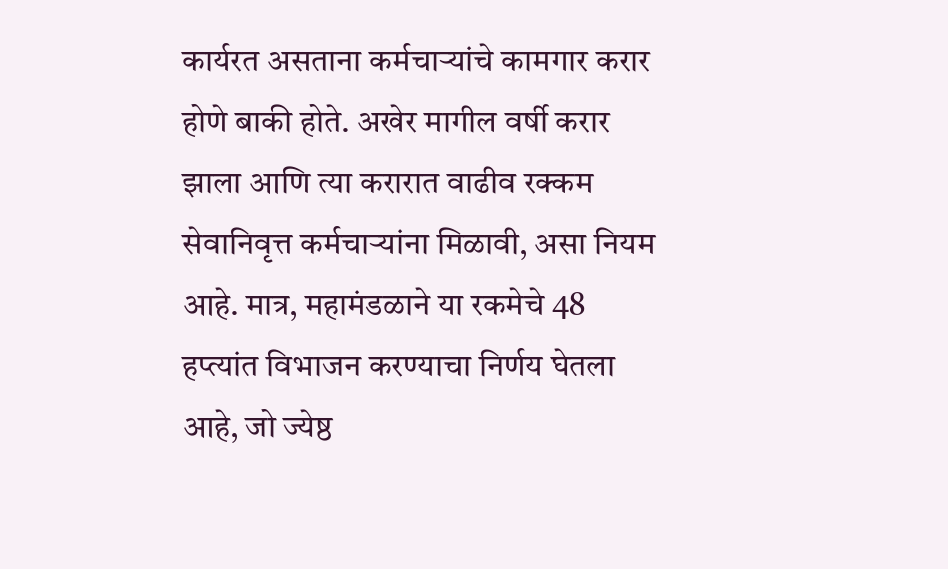कार्यरत असताना कर्मचाऱ्यांचे कामगार करार होणे बाकी होते. अखेर मागील वर्षी करार झाला आणि त्या करारात वाढीव रक्कम सेवानिवृत्त कर्मचाऱ्यांना मिळावी, असा नियम आहे. मात्र, महामंडळाने या रकमेचे 48 हप्त्यांत विभाजन करण्याचा निर्णय घेतला आहे, जो ज्येष्ठ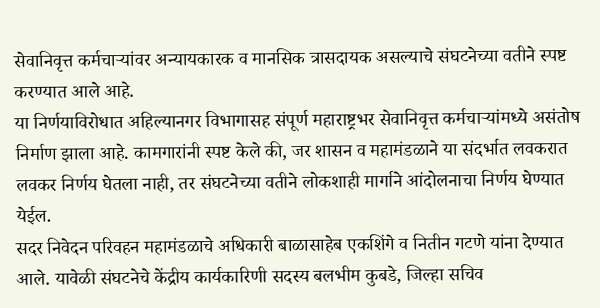सेवानिवृत्त कर्मचाऱ्यांवर अन्यायकारक व मानसिक त्रासदायक असल्याचे संघटनेच्या वतीने स्पष्ट करण्यात आले आहे.
या निर्णयाविरोधात अहिल्यानगर विभागासह संपूर्ण महाराष्ट्रभर सेवानिवृत्त कर्मचाऱ्यांमध्ये असंतोष निर्माण झाला आहे. कामगारांनी स्पष्ट केले की, जर शासन व महामंडळाने या संदर्भात लवकरात लवकर निर्णय घेतला नाही, तर संघटनेच्या वतीने लोकशाही मार्गाने आंदोलनाचा निर्णय घेण्यात येईल.
सदर निवेदन परिवहन महामंडळाचे अधिकारी बाळासाहेब एकशिंगे व नितीन गटणे यांना देण्यात आले. यावेळी संघटनेचे केंद्रीय कार्यकारिणी सदस्य बलभीम कुबडे, जिल्हा सचिव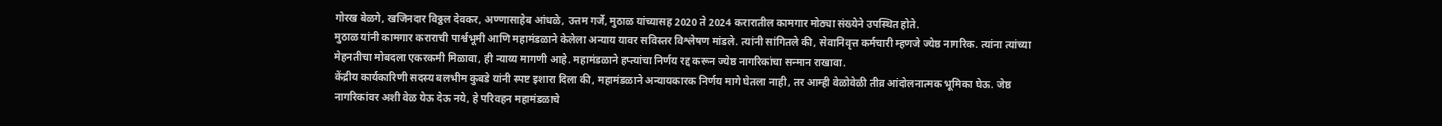गोरख बेळगे, खजिनदार विठ्ठल देवकर, अण्णासाहेब आंधळे, उत्तम गर्जे, मुठाळ यांच्यासह 2020 ते 2024 करारातील कामगार मोठ्या संख्येने उपस्थित होते.
मुठाळ यांनी कामगार कराराची पार्श्वभूमी आणि महामंडळाने केलेला अन्याय यावर सविस्तर विश्लेषण मांडले. त्यांनी सांगितले की, सेवानिवृत्त कर्मचारी म्हणजे ज्येष्ठ नागरिक. त्यांना त्यांच्या मेहनतीचा मोबदला एकरकमी मिळावा, ही न्याय्य मागणी आहे. महामंडळाने हप्त्यांचा निर्णय रद्द करून ज्येष्ठ नागरिकांचा सन्मान राखावा.
केंद्रीय कार्यकारिणी सदस्य बलभीम कुबडे यांनी स्पष्ट इशारा दिला की, महामंडळाने अन्यायकारक निर्णय मागे घेतला नाही, तर आम्ही वेळोवेळी तीव्र आंदोलनात्मक भूमिका घेऊ. जेष्ठ नागरिकांवर अशी वेळ येऊ देऊ नये, हे परिवहन महामंडळाचे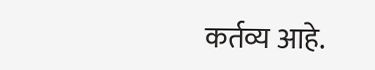कर्तव्य आहे.